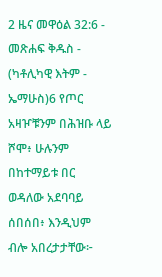2 ዜና መዋዕል 32:6 - መጽሐፍ ቅዱስ - (ካቶሊካዊ እትም - ኤማሁስ)6 የጦር አዛዦቹንም በሕዝቡ ላይ ሾሞ፥ ሁሉንም በከተማይቱ በር ወዳለው አደባባይ ሰበሰበ፥ እንዲህም ብሎ አበረታታቸው፦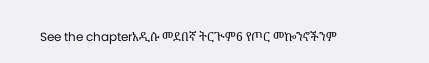See the chapterአዲሱ መደበኛ ትርጒም6 የጦር መኰንኖችንም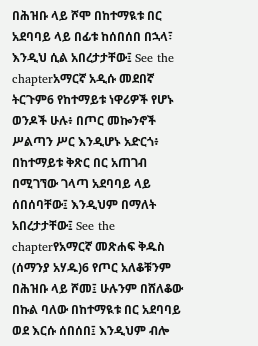በሕዝቡ ላይ ሾሞ በከተማዪቱ በር አደባባይ ላይ በፊቱ ከሰበሰበ በኋላ፣ እንዲህ ሲል አበረታታቸው፤ See the chapterአማርኛ አዲሱ መደበኛ ትርጉም6 የከተማይቱ ነዋሪዎች የሆኑ ወንዶች ሁሉ፥ በጦር መኰንኖች ሥልጣን ሥር እንዲሆኑ አድርጎ፥ በከተማይቱ ቅጽር በር አጠገብ በሚገኘው ገላጣ አደባባይ ላይ ሰበሰባቸው፤ እንዲህም በማለት አበረታታቸው፤ See the chapterየአማርኛ መጽሐፍ ቅዱስ (ሰማንያ አሃዱ)6 የጦር አለቆቹንም በሕዝቡ ላይ ሾመ፤ ሁሉንም በሸለቆው በኩል ባለው በከተማዪቱ በር አደባባይ ወደ እርሱ ሰበሰበ፤ እንዲህም ብሎ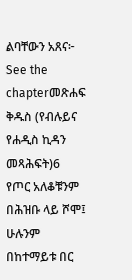ልባቸውን አጸና፦ See the chapterመጽሐፍ ቅዱስ (የብሉይና የሐዲስ ኪዳን መጻሕፍት)6 የጦር አለቆቹንም በሕዝቡ ላይ ሾሞ፤ ሁሉንም በከተማይቱ በር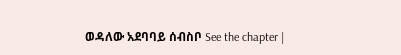ወዳለው አደባባይ ሰብስቦ See the chapter |